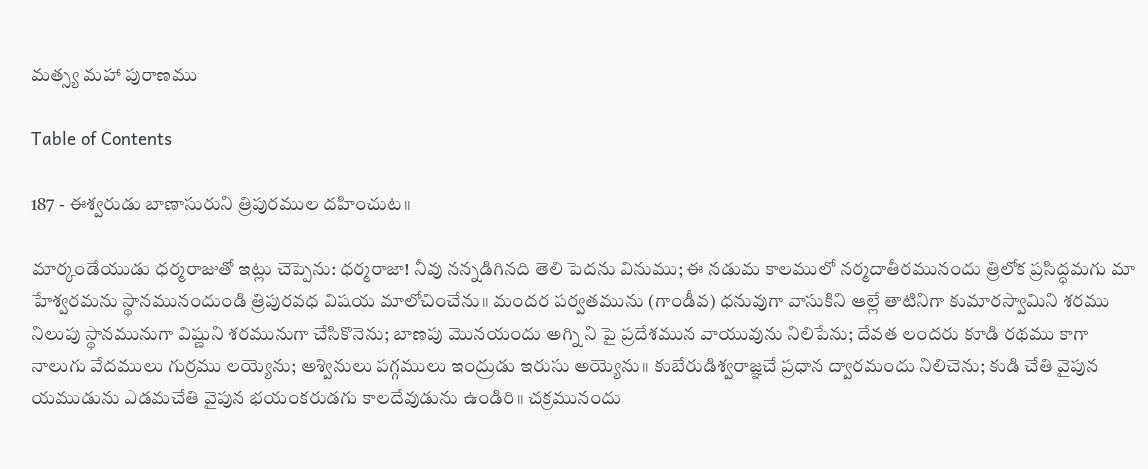మత్స్య మహా పురాణము

Table of Contents

187 - ఈశ్వరుడు బాణాసురుని త్రిపురముల దహించుట॥

మార్కండేయుడు ధర్మరాజుతో ఇట్లు చెప్పెను: ధర్మరాజా! నీవు నన్నడిగినది తెలి పెదను వినుము; ఈ నడుమ కాలములో నర్మదాతీరమునందు త్రిలోక ప్రసిద్ధమగు మా హేశ్వరమను స్థానమునందుండి త్రిపురవధ విషయ మాలోచించేను॥ మందర పర్వతమును (గాండీవ) ధనువుగా వాసుకిని ఆల్లే తాటినిగా కుమారస్వామిని శరము నిలుపు స్థానమునుగా విష్ణుని శరమునుగా చేసికొనెను; బాణపు మొనయందు అగ్ని ని పై ప్రదేశమున వాయువును నిలిపేను; దేవత లందరు కూడి రథము కాగా నాలుగు వేదములు గుర్రము లయ్యెను; అశ్వినులు పగ్గములు ఇంద్రుడు ఇరుసు అయ్యెను॥ కుబేరుడిశ్వరాజ్ఞచే ప్రధాన ద్వారమందు నిలిచెను; కుడి చేతి వైపున యముడును ఎడమచేతి వైపున భయంకరుడగు కాలదేవుడును ఉండిరి॥ చక్రమునందు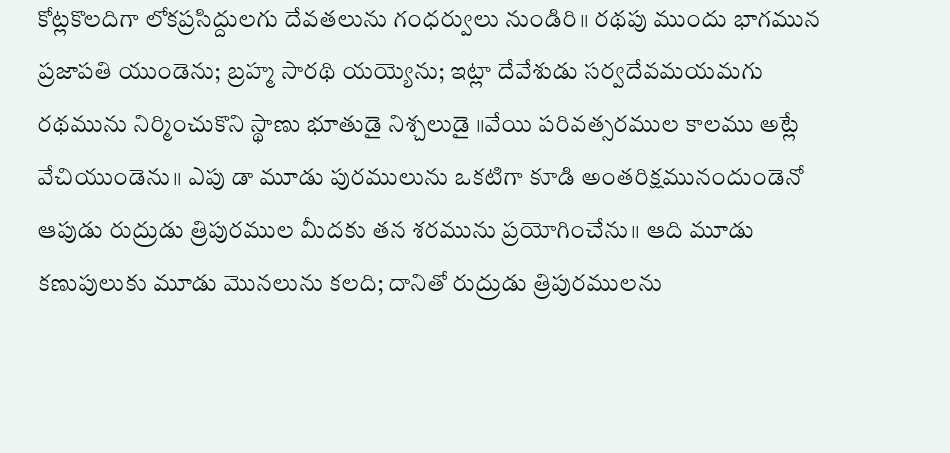కోట్లకొలదిగా లోకప్రసిద్దులగు దేవతలును గంధర్వులు నుండిరి॥ రథపు ముందు భాగమున ప్రజాపతి యుండెను; బ్రహ్మ సారథి యయ్యెను; ఇట్లా దేవేశుడు సర్వదేవమయమగు రథమును నిర్మించుకొని స్థాణు భూతుడై నిశ్చలుడై ॥వేయి పరివత్సరముల కాలము అట్లే వేచియుండెను॥ ఎపు డా మూడు పురములును ఒకటిగా కూడి అంతరిక్షమునందుండెనో ఆపుడు రుద్రుడు త్రిపురముల మీదకు తన శరమును ప్రయోగించేను॥ ఆది మూడు కణుపులుకు మూడు మొనలును కలది; దానితో రుద్రుడు త్రిపురములను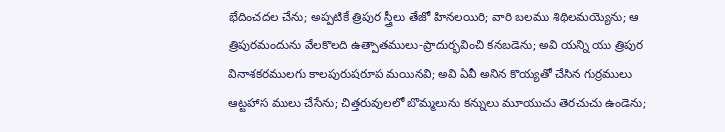భేదించదల చేను; అప్పటికే త్రిపుర స్త్రీలు తేజో హినలయిరి; వారి బలము శిథిలమయ్యెను; ఆ త్రిపురమందును వేలకొలది ఉత్పాతములు-ప్రాదుర్భవించి కనబడెను; అవి యన్ని యు త్రిపుర వినాశకరములగు కాలపురుషరూప మయినవి; అవి ఏవీ అనిన కొయ్యతో చేసిన గుర్రములు ఆట్టహాస ములు చేసేను; చిత్తరువులలో బొమ్మలును కన్నులు మూయుచు తెరచుచు ఉండెను;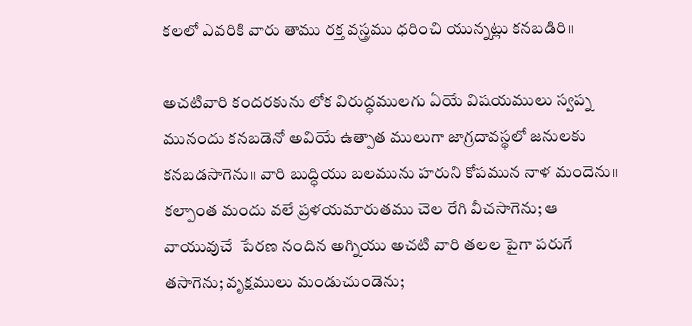కలలో ఎవరికి వారు తాము రక్త వస్త్రము ధరించి యున్నట్లు కనబడిరి॥

అచటివారి కందరకును లోక విరుద్ధములగు ఏయే విషయములు స్వప్న మునందు కనబడెనో అవియే ఉత్పాత ములుగా జాగ్రదావస్థలో జనులకు కనబడసాగెను॥ వారి బుద్ధియు బలమును హరుని కోపమున నాళ మందెను॥ కల్పాంత మందు వలే ప్రళయమారుతము చెల రేగి వీచసాగెను; ఆ వాయువుచే  పేరణ నందిన అగ్నియు అచటి వారి తలల పైగా పరుగే తసాగెను; వృక్షములు మండుచుండెను;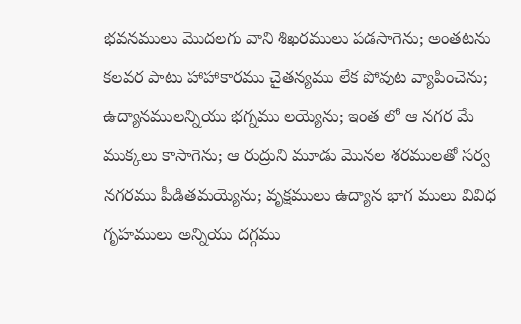భవనములు మొదలగు వాని శిఖరములు పడసాగెను; అంతటను కలవర పాటు హాహాకారము చైతన్యము లేక పోవుట వ్యాపించెను; ఉద్యానములన్నియు భగ్నము లయ్యెను; ఇంత లో ఆ నగర మే ముక్కలు కాసాగెను; ఆ రుద్రుని మూడు మొనల శరములతో సర్వ నగరము పీడితమయ్యెను; వృక్షములు ఉద్యాన భాగ ములు వివిధ గృహములు అన్నియు దగ్గము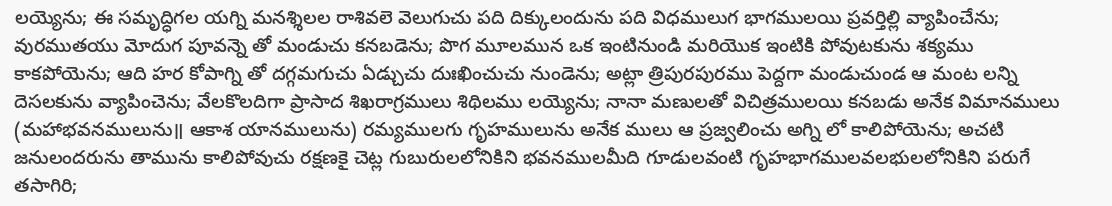లయ్యెను; ఈ సమృద్ధిగల యగ్ని మనశ్శిలల రాశివలె వెలుగుచు పది దిక్కులందును పది విధములుగ భాగములయి ప్రవర్తిల్లి వ్యాపించేను; వురముతయు మోదుగ పూవన్నె తో మండుచు కనబడెను; పొగ మూలమున ఒక ఇంటినుండి మరియొక ఇంటికి పోవుటకును శక్యము కాకపోయెను; ఆది హర కోపాగ్ని తో దగ్గమగుచు ఏడ్చుచు దుఃఖించుచు నుండెను; అట్లా త్రిపురపురము పెద్దగా మండుచుండ ఆ మంట లన్ని దెసలకును వ్యాపించెను; వేలకొలదిగా ప్రాసాద శిఖరాగ్రములు శిథిలము లయ్యెను; నానా మణులతో విచిత్రములయి కనబడు అనేక విమానములు (మహాభవనములును॥ ఆకాశ యానములును) రమ్యములగు గృహములును అనేక ములు ఆ ప్రజ్వలించు అగ్ని లో కాలిపోయెను; అచటి జనులందరును తామును కాలిపోవుచు రక్షణకై చెట్ల గుబురులలోనికిని భవనములమీది గూడులవంటి గృహభాగములవలభులలోనికిని పరుగే తసాగిరి;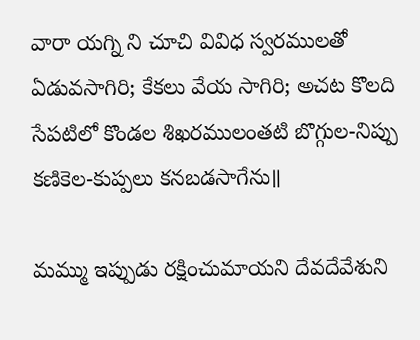వారా యగ్ని ని చూచి వివిధ స్వరములతో ఏడువసాగిరి; కేకలు వేయ సాగిరి; అచట కొలది సేపటిలో కొండల శిఖరములంతటి బొగ్గుల-నిప్పు కణికెల-కుప్పలు కనబడసాగేను॥

మమ్ము ఇప్పుడు రక్షించుమాయని దేవదేవేశుని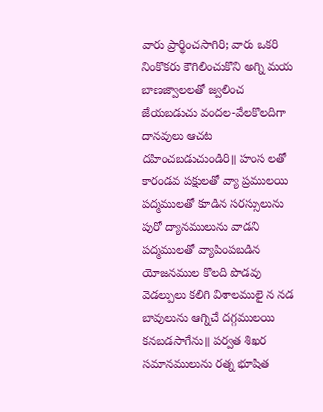వారు ప్రార్థించసాగిరి; వారు ఒకరి నింకొకరు కౌగిలించుకొని అగ్ని మయ బాణజ్వాలలతో జ్వలించ జేయబడుచు వందల-వేలకొలదిగా దానవులు ఆచట దహించబడుచుండిరి॥ హంస లతో కారండవ పక్షులతో వ్యా ప్రములయి పద్మములతో కూడిన సరస్సులును పురో ద్యానములును వాడని పద్మములతో వ్యాపింపబడిన యోజనముల కొలది పొడవు వెడల్పులు కలిగి విశాలములై న నడ బావులును ఆగ్నిచే దగ్గములయి కనబడసాగేను॥ పర్వత శిఖర సమానములును రత్న భూషిత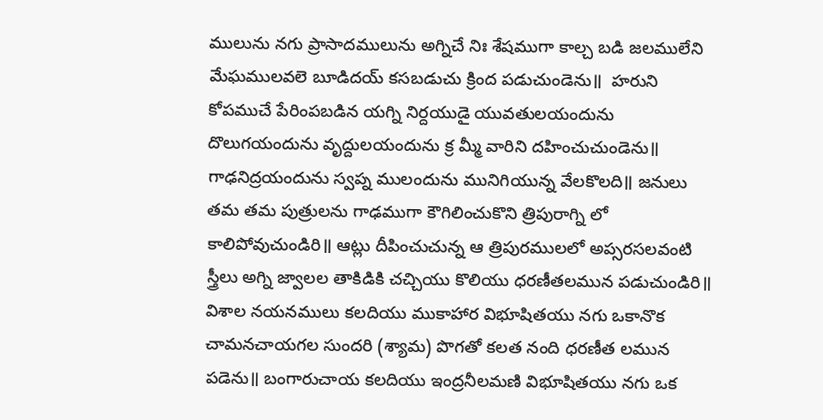ములును నగు ప్రాసాదములును అగ్నిచే నిః శేషముగా కాల్చ బడి జలములేని మేఘములవలె బూడిదయ్ కసబడుచు క్రింద పడుచుండెను॥  హరుని కోపముచే పేరింపబడిన యగ్ని నిర్దయుడై యువతులయందును దొలుగయందును వృద్దులయందును క్ర మ్మీ వారిని దహించుచుండెను॥ గాఢనిద్రయందును స్వప్న ములందును మునిగియున్న వేలకొలది॥ జనులు తమ తమ పుత్రులను గాఢముగా కౌగిలించుకొని త్రిపురాగ్ని లో కాలిపోవుచుండిరి॥ ఆట్లు దీపించుచున్న ఆ త్రిపురములలో అప్సరసలవంటి స్త్రీలు అగ్ని జ్వాలల తాకిడికి చచ్చియు కొలియు ధరణీతలమున పడుచుండిరి॥ విశాల నయనములు కలదియు ముకాహార విభూషితయు నగు ఒకానొక చామనచాయగల సుందరి (శ్యామ) పొగతో కలత నంది ధరణీత లమున పడెను॥ బంగారుచాయ కలదియు ఇంద్రనీలమణి విభూషితయు నగు ఒక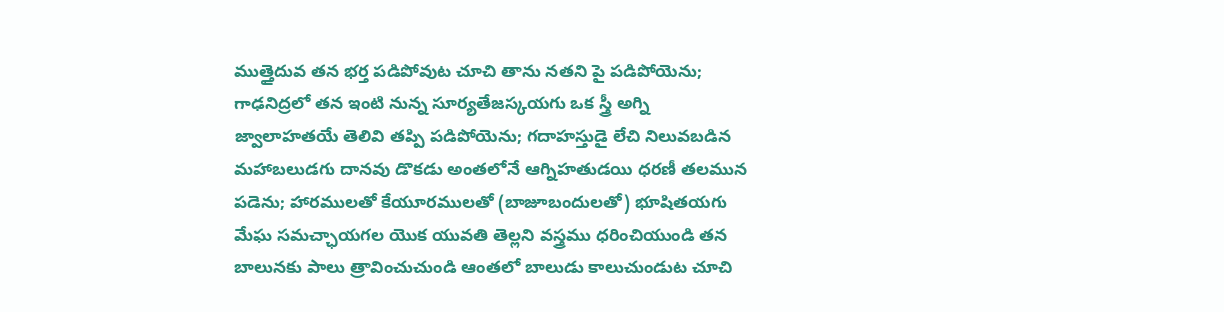ముత్తైదువ తన భర్త పడిపోవుట చూచి తాను నతని పై పడిపోయెను; గాఢనిద్రలో తన ఇంటి నున్న సూర్యతేజస్కయగు ఒక స్త్రీ అగ్ని జ్వాలాహతయే తెలివి తప్పి పడిపోయెను; గదాహస్తుడై లేచి నిలువబడిన మహాబలుడగు దానవు డొకడు అంతలోనే ఆగ్నిహతుడయి ధరణీ తలమున పడెను; హారములతో కేయూరములతో (బాజూబందులతో) భూషితయగు మేఘ సమచ్ఛాయగల యొక యువతి తెల్లని వస్త్రము ధరించియుండి తన బాలునకు పాలు త్రావించుచుండి ఆంతలో బాలుడు కాలుచుండుట చూచి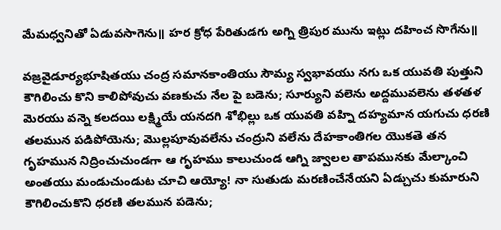మేమధ్వనితో ఏడువసాగెను॥ హర క్రోధ పేరితుడగు అగ్ని త్రిపుర మును ఇట్లు దహించ సొగేను॥

వజ్రవైడూర్యభూషితయు చంద్ర సమానకాంతియు సౌమ్య స్వభావయు నగు ఒక యువతి పుత్తుని కౌగిలించు కొని కాలిపోవుచు వణకుచు నేల పై బడెను; సూర్యుని వలెను అద్దమువలెను తళతళ మెరయు వన్నె కలదయి లక్ష్మియే యనదగి శోభిల్లు ఒక యువతి వహ్ని దహ్యమాన యగుచు ధరణి తలమున పడిపోయెను; మొల్లపూవువలేను చంద్రుని వలేను దేహకాంతిగల యొకతె తన గృహమున నిద్రించుచుండగా ఆ గృహము కాలుచుండ ఆగ్ని జ్వాలల తాపమునకు మేల్కాంచి అంతయు మండుచుండుట చూచి ఆయ్యో! నా సుతుడు మరణించేనేయని ఏడ్చుచు కుమారుని కౌగిలించుకొని ధరణి తలమున పడెను;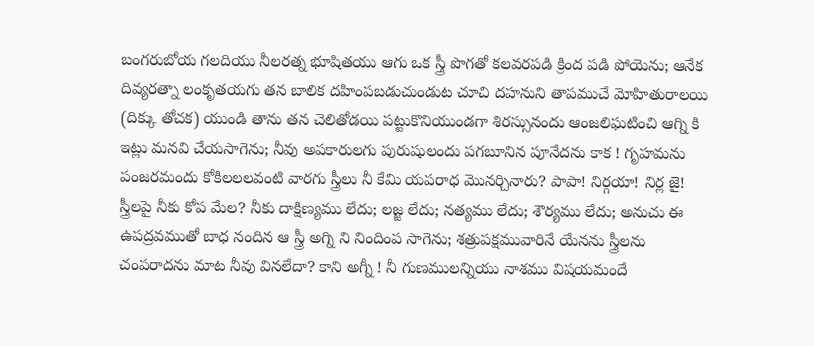బంగరుబోయ గలదియు నీలరత్న భూషితయు ఆగు ఒక స్త్రీ పొగతో కలవరపడి క్రింద పడి పోయెను; ఆనేక దివ్యరత్నా లంకృతయగు తన బాలిక దహింపబడుచుండుట చూచి దహనుని తాపముచే మోహితురాలయి (దిక్కు తోచక) యుండి తాను తన చెలితోడయి పట్టుకొనియుండగా శిరస్సునందు ఆంజలిఘటించి ఆగ్ని కి ఇట్లు మనవి చేయసాగెను; నీవు అపకారులగు పురుషులందు పగబూనిన పూనేదను కాక ! గృహమను పంజరమందు కోకిలలలవంటి వారగు స్త్రీలు నీ కేమి యపరాధ మొనర్చినారు? పాపా! నిర్గయా! నిర్ల జై! స్త్రీలపై నీకు కోప మేల? నీకు దాక్షిణ్యము లేదు; లజ్జ లేదు; నత్యము లేదు; శౌర్యము లేదు; అనుచు ఈ ఉపద్రవముతో బాధ నందిన ఆ స్త్రీ అగ్ని ని నిందింప సాగెను; శత్రుపక్షమువారినే యేనను స్త్రీలను చంపరాదను మాట నీవు వినలేదా? కాని అగ్నీ ! నీ గుణములన్నియు నాశము విషయమందే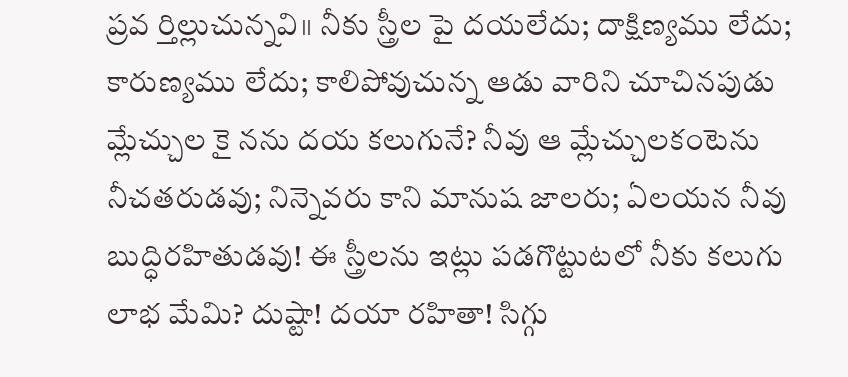ప్రవ ర్తిల్లుచున్నవి॥ నీకు స్త్రీల పై దయలేదు; దాక్షిణ్యము లేదు; కారుణ్యము లేదు; కాలిపోవుచున్న ఆడు వారిని చూచినపుడు మ్లేచ్చుల కై నను దయ కలుగునే? నీవు ఆ మ్లేచ్చులకంటెను నీచతరుడవు; నిన్నెవరు కాని మానుష జాలరు; ఏలయన నీవు బుద్ధిరహితుడవు! ఈ స్త్రీలను ఇట్లు పడగొట్టుటలో నీకు కలుగు లాభ మేమి? దుష్టా! దయా రహితా! సిగ్గు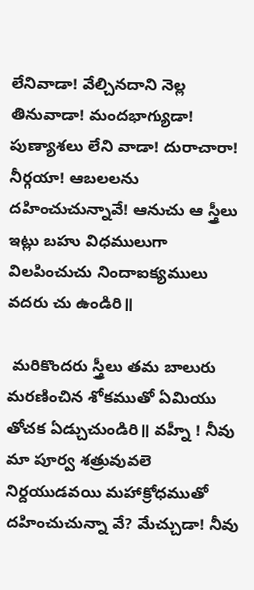లేనివాడా! వేల్చినదాని నెల్ల తినువాడా! మందభాగ్యుడా! పుణ్యాశలు లేని వాడా! దురాచారా! నీర్గయా! ఆబలలను దహించుచున్నావే! ఆనుచు ఆ స్త్రీలు ఇట్లు బహు విధములుగా విలపించుచు నిందాఐక్యములు వదరు చు ఉండిరి॥

 మరికొందరు స్త్రీలు తమ బాలురు మరణించిన శోకముతో ఏమియు తోచక ఏడ్చుచుండిరి॥ వహ్నీ ! నీవు మా పూర్వ శత్రువువలె నిర్దయుడవయి మహాక్రోధముతో దహించుచున్నా వే? మేచ్చుడా! నీవు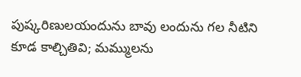పుష్కరిణులయందును బావు లందును గల నీటిని కూడ కాల్చితివి; మమ్ములను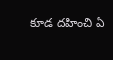కూడ దహించి ఏ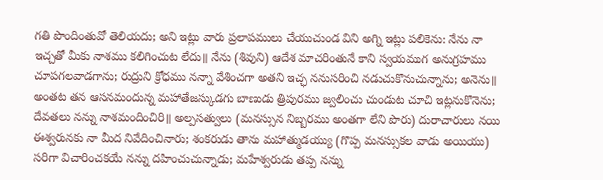గతి పొందింతువో తెలియదు; అని ఇట్లు వారు ప్రలాపములు చేయుచుండ విని అగ్ని ఇట్లు పలికెను: నేను నా ఇచ్చతో మీకు నాశము కలిగించుట లేదు॥ నేను (శివుని) ఆదేశ మాచరింతునే కాని స్వయముగ అనుగ్రహము చూపగలవాడగాను; రుద్రుని క్రోధము నన్నా వేశించగా అతని ఇచ్ఛ ననుసరించి నడుచుకొనుచున్నాను; అనెను॥ అంతట తన ఆసనమందున్న మహాతేజస్కుడగు బాణుడు త్రిపురము జ్వలించు చుండుట చూచి ఇట్లనుకొనెను; దేవతలు నన్ను నాశమందించిరి॥ అల్పసత్వులు (మనస్సున నిబ్బరము అంతగా లేని పొరు) దురాచారులు నయి ఈశ్వరునకు నా మీద నివేదించినారు; శంకరుడు తాను మహాత్ముడయ్యు (గొప్ప మనస్సుకల వాడు అయియు) సరిగా విచారించకయే నన్ను దహించుచున్నాడు; మహేశ్వరుడు తప్ప నన్ను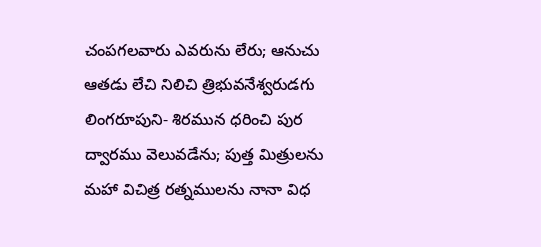చంపగలవారు ఎవరును లేరు; ఆనుచు ఆతడు లేచి నిలిచి త్రిభువనేశ్వరుడగు లింగరూపుని- శిరమున ధరించి పుర ద్వారము వెలువడేను; పుత్త మిత్రులను మహా విచిత్ర రత్నములను నానా విధ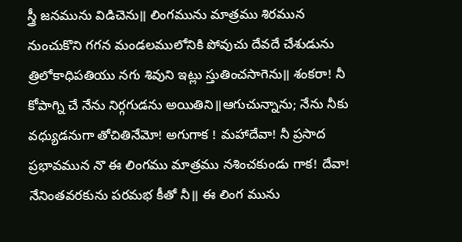స్త్రీ జనమును విడిచెను॥ లింగమును మాత్రము శిరమున నుంచుకొని గగన మండలములోనికి పోవుచు దేవదే చేశుడును త్రిలోకాధిపతియు నగు శివుని ఇట్లు స్తుతించసాగెను॥ శంకరా! నీ కోపాగ్ని చే నేను నిర్గగుడను అయితిని॥ఆగుచున్నాను; నేను నీకు వధ్యుడనుగా తోచితినేమో! అగుగాక ! మహాదేవా! నీ ప్రసాద ప్రభావమున నొ ఈ లింగము మాత్రము నశించకుండు గాక! దేవా! నేనింతవరకును పరమభ కీతో నీ॥ ఈ లింగ మును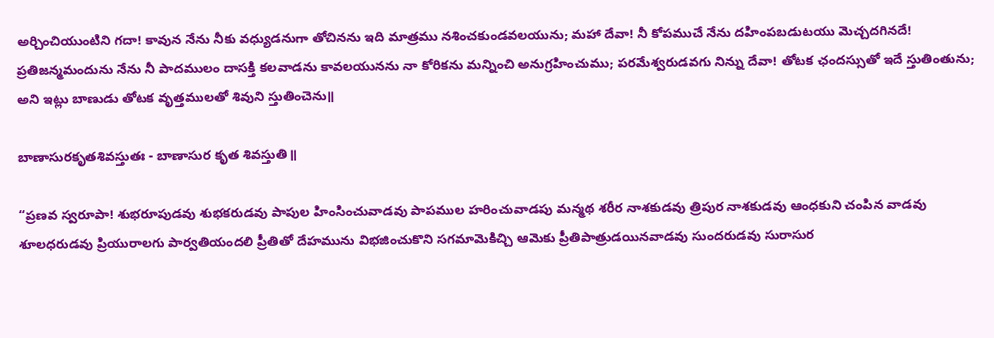అర్చించియుంటిని గదా! కావున నేను నీకు వధ్యుడనుగా తోచినను ఇది మాత్రము నశించకుండవలయును; మహా దేవా! నీ కోపముచే నేను దహింపబడుటయు మెచ్చదగినదే! ప్రతిజన్మమందును నేను నీ పాదములం దాసక్తి కలవాడను కావలయునను నా కోరికను మన్నించి అనుగ్రహించుము; పరమేశ్వరుడవగు నిన్ను దేవా! తోటక ఛందస్సుతో ఇదే స్తుతింతును; అని ఇట్లు బాణుడు తోటక వృత్తములతో శివుని స్తుతించెను॥

బాణాసురకృతశివస్తుతః - బాణాసుర కృత శివస్తుతి॥

“ప్రణవ స్వరూపా! శుభరూపుడవు శుభకరుడవు పాపుల హింసించువాడవు పాపముల హరించువాడపు మన్మథ శరీర నాశకుడవు త్రిపుర నాశకుడవు ఆంధకుని చంపిన వాడవు శూలధరుడవు ప్రియురాలగు పార్వతియందలి ప్రీతితో దేహమును విభజించుకొని సగమామెకిచ్చి ఆమెకు ప్రీతిపాత్రుడయినవాడవు సుందరుడవు సురాసుర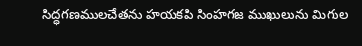సిద్ధగణములచేతను హయకపి సింహగజ ముఖులును మిగుల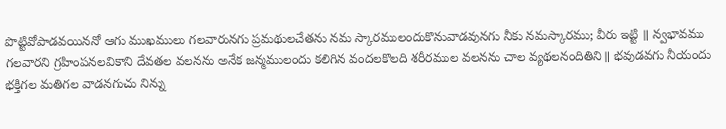పొట్టివోపాడవయిననో ఆగు ముఖములు గలవారునగు ప్రమథులచేతను నమ స్కారములందుకొనువాడవునగు నీకు నమస్కారము; వీరు ఇట్టి ॥ న్వభావము గలవారని గ్రహింపనలవికాని దేవతల వలనను అనేక జన్మములందు కలిగిన వందలకొలది శరీరముల వలనను చాల వ్యథలనందితిని॥ భవుడవగు నీయందు భక్తిగల మతిగల వాడనగుచు నిన్ను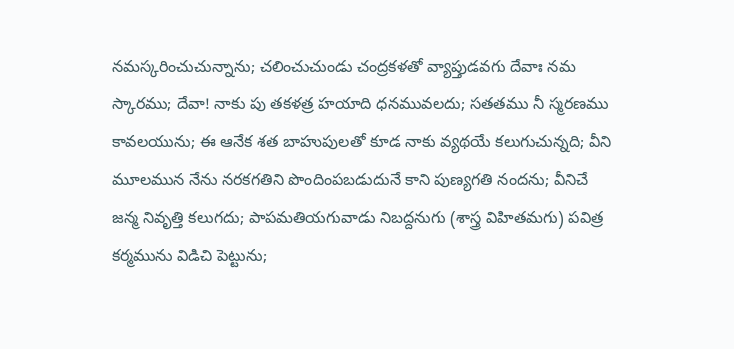నమస్కరించుచున్నాను; చలించుచుండు చంద్రకళతో వ్యాప్తుడవగు దేవాః నమ స్కారము; దేవా! నాకు పు తకళత్ర హయాది ధనమువలదు; సతతము నీ స్మరణము కావలయును; ఈ ఆనేక శత బాహుపులతో కూడ నాకు వ్యథయే కలుగుచున్నది; వీని మూలమున నేను నరకగతిని పొందింపబడుదునే కాని పుణ్యగతి నందను; వీనిచే జన్మ నివృత్తి కలుగదు; పాపమతియగువాడు నిబద్దనుగు (శాస్త్ర విహితమగు) పవిత్ర కర్మమును విడిచి పెట్టును;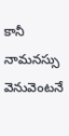కానీ నామనస్సు వెనువెంటనే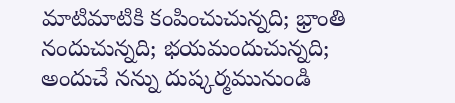మాటిమాటికి కంపించుచున్నది; భ్రాంతి నందుచున్నది; భయమందుచున్నది; అందుచే నన్ను దుష్కర్మమునుండి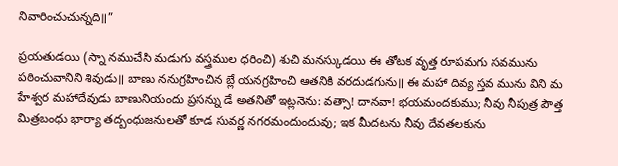నివారించుచున్నది॥”

ప్రయతుడయి (స్నా నముచేసి మడుగు వస్త్రముల ధరించి) శుచి మనస్కుడయి ఈ తోటక వృత్త రూపమగు సవమును పఠించువానిని శివుడు॥ బాణు ననుగ్రహించిన బ్లే యనగ్రహించి ఆతనికి వరదుడగును॥ ఈ మహా దివ్య స్తవ మును విని మ హేశ్వర మహాదేవుడు బాణునియందు ప్రసన్ను డే అతనితో ఇట్లనెను: వత్సా! దానవా! భయమందకుము; నీవు నీపుత్ర పౌత్త మిత్రబంధు భార్యా తద్బంధుజనులతో కూడ సువర్ణ నగరమందుందువు; ఇక మీదటను నీవు దేవతలకును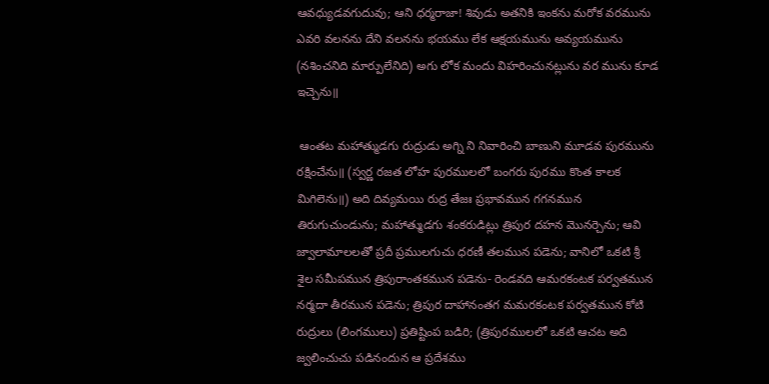ఆవధ్యుడవగుదువు; ఆని ధర్మరాజా! శివుడు అతనికి ఇంకను మరోక వరమును ఎవరి వలనను దేని వలనను భయము లేక ఆక్షయమును అవ్యయమును (నశించనిది మార్పులేనిది) అగు లోక మందు విహరించునట్లును వర మును కూడ ఇచ్చెను॥

 ఆంతట మహాత్ముడగు రుద్రుడు అగ్ని ని నివారించి బాణుని మూడవ పురమును రక్షించేను॥ (స్వర్ణ రజత లోహ పురములలో బంగరు పురము కొంత కాలక మిగిలెను॥) అది దివ్యమయి రుద్ర తేజః ప్రభావమున గగనమున తిరుగుచుండును; మహాత్ముడగు శంకరుడిట్లు త్రిపుర దహన మొనర్చెను; ఆవి జ్వాలామాలలతో ప్రదీ ప్రములగుచు ధరణీ తలమున పడెను; వానిలో ఒకటి శ్రీ శైల సమీపమున త్రిపురాంతకమున పడెను- రెండవది ఆమరకంటక పర్వతమున నర్మదా తీరమున పడెను; త్రిపుర దాహానంతగ మమరకంటక పర్వతమున కోటి రుద్రులు (లింగములు) ప్రతిష్టింప బడిరి; (త్రిపురములలో ఒకటి ఆచట అది జ్వలించుచు పడినందున ఆ ప్రదేశము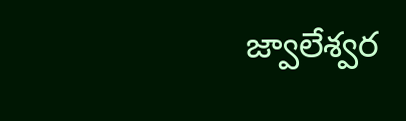జ్వాలేశ్వర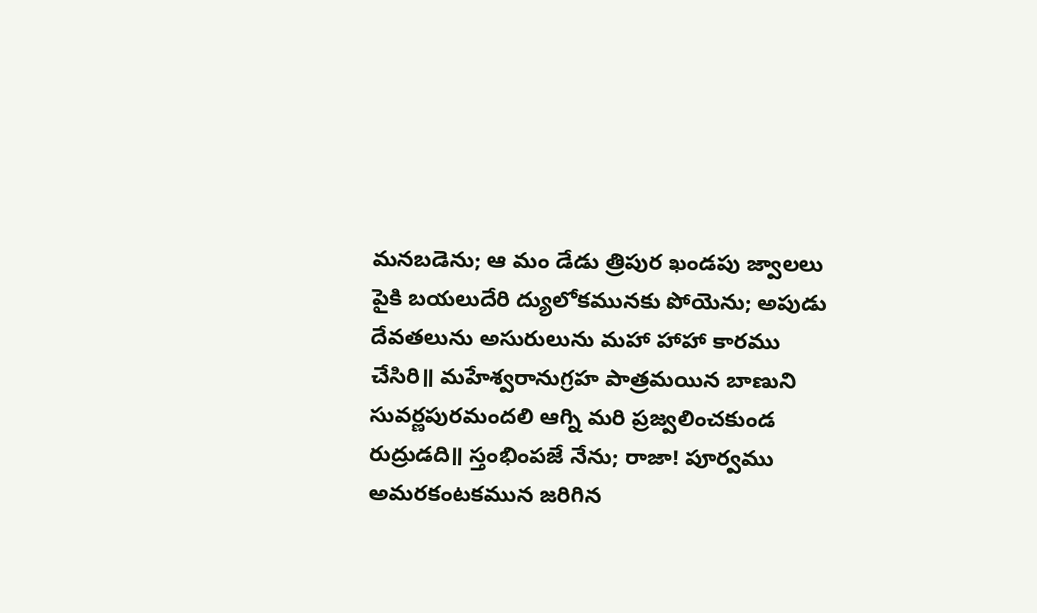మనబడెను; ఆ మం డేడు త్రిపుర ఖండపు జ్వాలలు పైకి బయలుదేరి ద్యులోకమునకు పోయెను; అపుడు దేవతలును అసురులును మహా హాహా కారము చేసిరి॥ మహేశ్వరానుగ్రహ పాత్రమయిన బాణుని సువర్ణపురమందలి ఆగ్ని మరి ప్రజ్వలించకుండ రుద్రుడది॥ స్తంభింపజే నేను; రాజా! పూర్వము అమరకంటకమున జరిగిన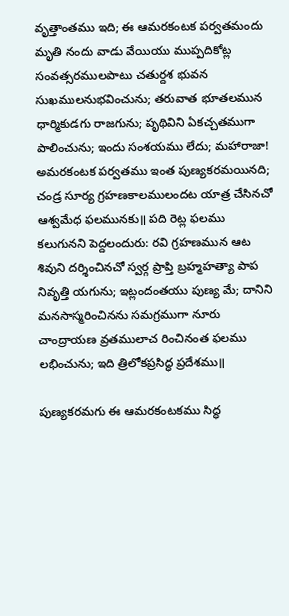వృత్తాంతము ఇది; ఈ ఆమరకంటక పర్వతమందు మృతి నందు వాడు వేయియు ముప్పదికోట్ల సంవత్సరములపాటు చతుర్దశ భువన సుఖములనుభవించును; తరువాత భూతలమున ధార్మికుడగు రాజగును; పృథివిని ఏకచ్చతముగా పాలించును; ఇందు సంశయము లేదు; మహారాజా! అమరకంటక పర్వతము ఇంత పుణ్యకరమయినది; చండ్ర సూర్య గ్రహణకాలములందట యాత్ర చేసినచో ఆశ్వమేధ ఫలమునకు॥ పది రెట్ల ఫలము కలుగునని పెద్దలందురు: రవి గ్రహణమున ఆట శివుని దర్శించినచో స్వర్గ ప్రాప్తి బ్రహ్మహత్యా పాప నివృత్తి యగును; ఇట్లందంతయు పుణ్య మే; దానిని మనసాస్మరించినను సమగ్రముగా నూరు చాంద్రాయణ వ్రతములాచ రించినంత ఫలము లభించును; ఇది త్రిలోకప్రసిద్ధ ప్రదేశము॥

పుణ్యకరమగు ఈ ఆమరకంటకము సిద్ధ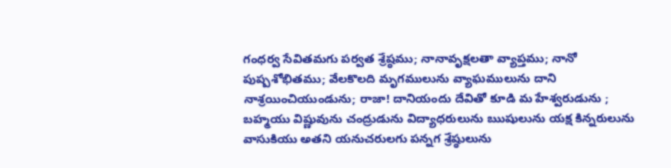గంధర్వ సేవితమగు పర్వత శ్రేష్ఠము; నానావృక్షలతా వ్యాప్తము; నానో పుష్పశోభితము; వేలకొలది మృగములును వ్యాఘములును దాని నాశ్రయించియుండును; రాజా! దానియందు దేవితో కూడి మ హేశ్వరుడును ; బహ్మయు విష్ణువును చంద్రుడును విద్యాధరులును ఋషులును యక్ష కిన్నరులును వాసుకియు అతని యనుచరులగు పన్నగ శ్రేష్ఠులును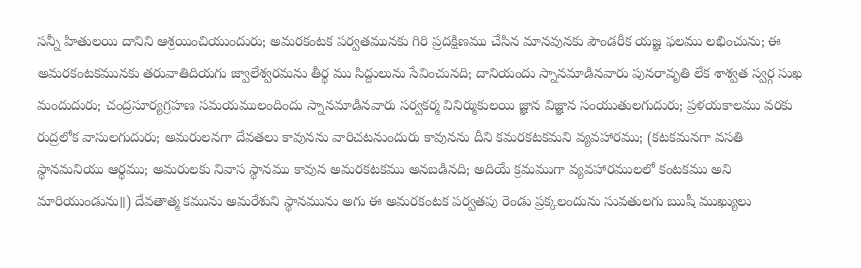సన్నీ హితులయి దానిని ఆశ్రయించియుందురు; అమరకంటక పర్వతమునకు గిరి ప్రదక్షిణము చేసిన మానవునకు పౌండరీక యజ్ఞ ఫలము లభించును; ఈ అమరకంటకమునకు తరువాతిదియగు జ్వాలేశ్వరమను తీర్థ ము సిద్దులును సేవించునది; దానియందు స్నానమాడినవారు పునరావృతి లేక శాశ్వత స్వర్గ సుఖ మందుదురు; చంద్రసూర్యగ్రహణ సమయములందిందు స్నానమాడినవారు సర్వకర్మ వినిర్ముకులయి జ్ఞాన విజ్ఞాన సంయుతులగుదురు; ప్రళయకాలము వరకు రుద్రలోక వాసులగుదురు; అమరులనగా దేవతలు కావునను వారిచటనుందురు కావునను దీని కమరకటకమని వ్యవహారము; (కటకమనగా వసతి స్థానమనియు ఆర్థము; అమరులకు నివాస స్థానము కావున అమరకటకము అనబడినది; అదియే క్రమముగా వ్యవహారములలో కంటకము అని మారియుండును॥) దేవతాత్మ కమును అమరేశుని స్థానమును అగు ఈ అమరకంటక పర్వతపు రెండు ప్రక్కలందును సువతులగు ఋషీ ముఖ్యులు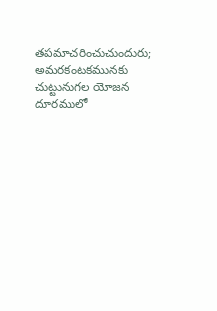తపమాచరించుచుందురు; అమరకంటకమునకు చుట్టునుగల యోజన దూరములో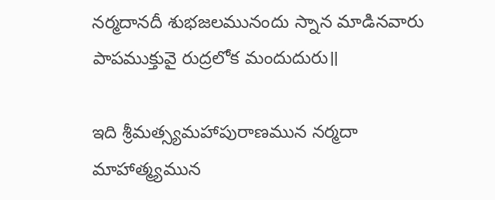నర్మదానదీ శుభజలమునందు స్నాన మాడినవారు పాపముక్తువై రుద్రలోక మందుదురు॥

ఇది శ్రీమత్స్యమహాపురాణమున నర్మదా మాహాత్మ్యమున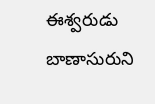ఈశ్వరుడు బాణాసురుని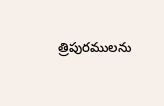త్రిపురములను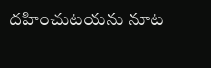దహించుటయను నూట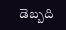డెబ్బది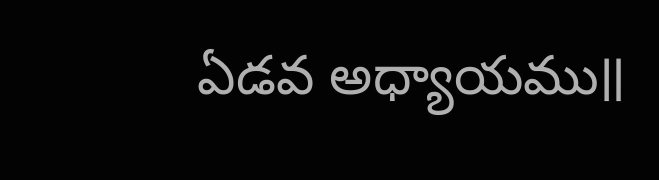ఏడవ అధ్యాయము॥